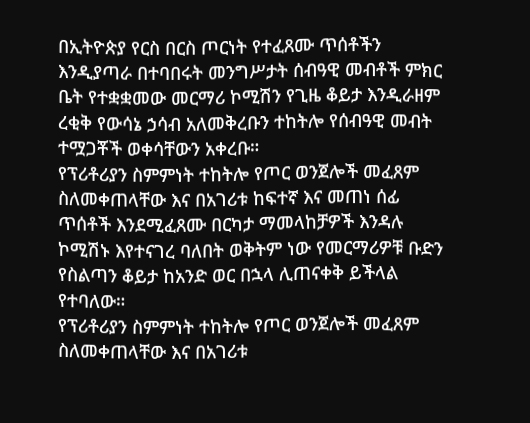በኢትዮጵያ የርስ በርስ ጦርነት የተፈጸሙ ጥሰቶችን እንዲያጣራ በተባበሩት መንግሥታት ሰብዓዊ መብቶች ምክር ቤት የተቋቋመው መርማሪ ኮሚሽን የጊዜ ቆይታ እንዲራዘም ረቂቅ የውሳኔ ኃሳብ አለመቅረቡን ተከትሎ የሰብዓዊ መብት ተሟጋቾች ወቀሳቸውን አቀረቡ።
የፕሪቶሪያን ስምምነት ተከትሎ የጦር ወንጀሎች መፈጸም ስለመቀጠላቸው እና በአገሪቱ ከፍተኛ እና መጠነ ሰፊ ጥሰቶች እንደሚፈጸሙ በርካታ ማመላከቻዎች እንዳሉ ኮሚሽኑ እየተናገረ ባለበት ወቅትም ነው የመርማሪዎቹ ቡድን የስልጣን ቆይታ ከአንድ ወር በኋላ ሊጠናቀቅ ይችላል የተባለው።
የፕሪቶሪያን ስምምነት ተከትሎ የጦር ወንጀሎች መፈጸም ስለመቀጠላቸው እና በአገሪቱ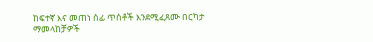ከፍተኛ እና መጠነ ሰፊ ጥሰቶች እንደሚፈጸሙ በርካታ ማመላከቻዎች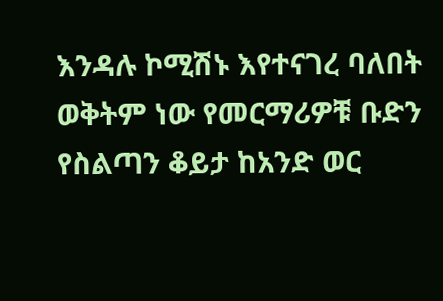እንዳሉ ኮሚሽኑ እየተናገረ ባለበት ወቅትም ነው የመርማሪዎቹ ቡድን የስልጣን ቆይታ ከአንድ ወር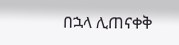በኋላ ሊጠናቀቅ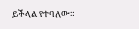ይችላል የተባለው።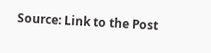Source: Link to the Post